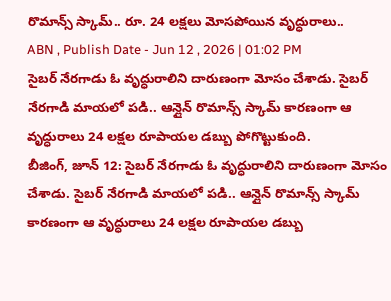రొమాన్స్ స్కామ్.. రూ. 24 లక్షలు మోసపోయిన వృద్ధురాలు..
ABN , Publish Date - Jun 12 , 2026 | 01:02 PM
సైబర్ నేరగాడు ఓ వృద్ధురాలిని దారుణంగా మోసం చేశాడు. సైబర్ నేరగాడి మాయలో పడి.. ఆన్లైన్ రొమాన్స్ స్కామ్ కారణంగా ఆ వృద్ధురాలు 24 లక్షల రూపాయల డబ్బు పోగొట్టుకుంది.
బీజింగ్, జూన్ 12: సైబర్ నేరగాడు ఓ వృద్ధురాలిని దారుణంగా మోసం చేశాడు. సైబర్ నేరగాడి మాయలో పడి.. ఆన్లైన్ రొమాన్స్ స్కామ్ కారణంగా ఆ వృద్ధురాలు 24 లక్షల రూపాయల డబ్బు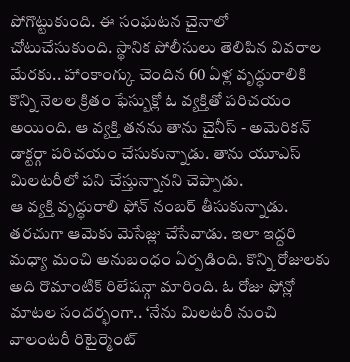పోగొట్టుకుంది. ఈ సంఘటన చైనాలో చోటుచేసుకుంది. స్థానిక పోలీసులు తెలిపిన వివరాల మేరకు.. హాంకాంగ్కు చెందిన 60 ఏళ్ల వృద్ధురాలికి కొన్ని నెలల క్రితం ఫేస్బుక్లో ఓ వ్యక్తితో పరిచయం అయింది. ఆ వ్యక్తి తనను తాను చైనీస్ - అమెరికన్ డాక్టర్గా పరిచయం చేసుకున్నాడు. తాను యూఎస్ మిలటరీలో పని చేస్తున్నానని చెప్పాడు.
ఆ వ్యక్తి వృద్ధురాలి ఫోన్ నంబర్ తీసుకున్నాడు. తరచుగా ఆమెకు మెసేజ్లు చేసేవాడు. ఇలా ఇద్దరి మధ్యా మంచి అనుబంధం ఏర్పడింది. కొన్ని రోజులకు అది రొమాంటిక్ రిలేషన్గా మారింది. ఓ రోజు ఫోన్లో మాటల సందర్భంగా.. ‘నేను మిలటరీ నుంచి వాలంటరీ రిటైర్మెంట్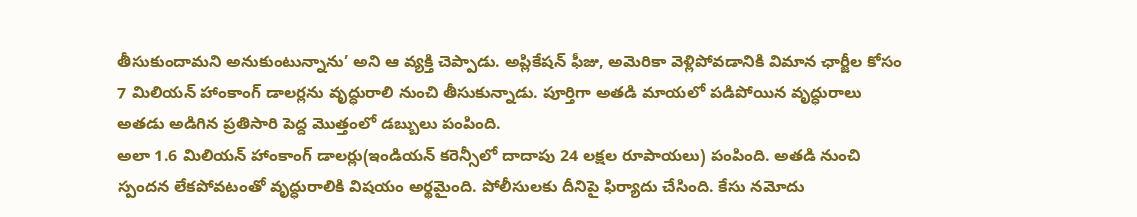తీసుకుందామని అనుకుంటున్నాను’ అని ఆ వ్యక్తి చెప్పాడు. అప్లికేషన్ ఫీజు, అమెరికా వెళ్లిపోవడానికి విమాన ఛార్జీల కోసం 7 మిలియన్ హాంకాంగ్ డాలర్లను వృద్ధురాలి నుంచి తీసుకున్నాడు. పూర్తిగా అతడి మాయలో పడిపోయిన వృద్ధురాలు అతడు అడిగిన ప్రతిసారి పెద్ద మొత్తంలో డబ్బులు పంపింది.
అలా 1.6 మిలియన్ హాంకాంగ్ డాలర్లు(ఇండియన్ కరెన్సీలో దాదాపు 24 లక్షల రూపాయలు) పంపింది. అతడి నుంచి స్పందన లేకపోవటంతో వృద్ధురాలికి విషయం అర్థమైంది. పోలీసులకు దీనిపై ఫిర్యాదు చేసింది. కేసు నమోదు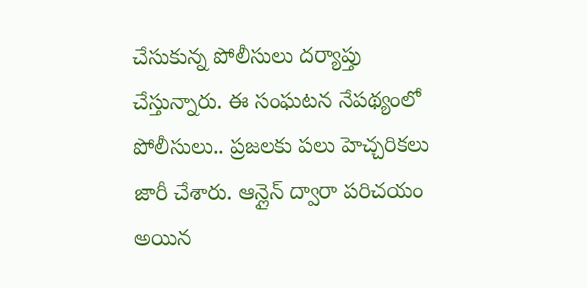చేసుకున్న పోలీసులు దర్యాప్తు చేస్తున్నారు. ఈ సంఘటన నేపథ్యంలో పోలీసులు.. ప్రజలకు పలు హెచ్చరికలు జారీ చేశారు. ఆన్లైన్ ద్వారా పరిచయం అయిన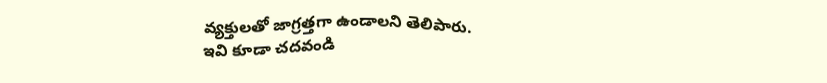వ్యక్తులతో జాగ్రత్తగా ఉండాలని తెలిపారు.
ఇవి కూడా చదవండి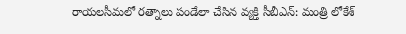రాయలసీమలో రత్నాలు పండేలా చేసిన వ్యక్తి సీబీఎన్: మంత్రి లోకేశ్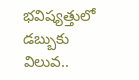భవిష్యత్తులో డబ్బుకు విలువ..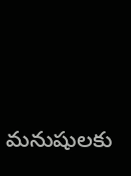మనుషులకు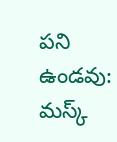పని ఉండవు: మస్క్